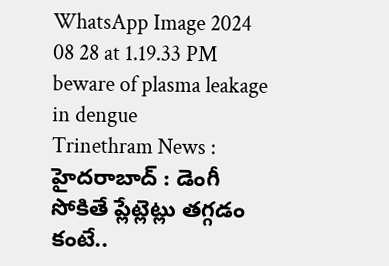WhatsApp Image 2024 08 28 at 1.19.33 PM
beware of plasma leakage in dengue
Trinethram News : హైదరాబాద్ : డెంగీ సోకితే ప్లేట్లెట్లు తగ్గడం కంటే..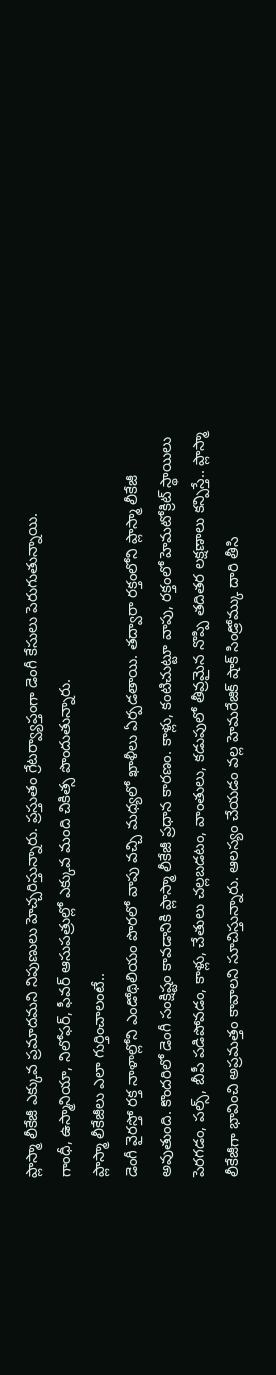ప్లాస్మా లీకేజీ ఎక్కువ ప్రమాదమని నిపుణులు హెచ్చరిస్తున్నారు. ప్రస్తుతం గ్రేటర్వ్యాప్తంగా డెంగీ కేసులు పెరుగుతున్నాయి.
గాంధీ, ఉస్మానియా, నిలోఫర్, ఫీవర్ ఆసుపత్రుల్లో ఎక్కువ మంది చికిత్స పొందుతున్నారు.
ప్లాస్మా లీకేజీలు ఎలా గుర్తించాలంటే..
డెంగీ వైరస్తో రక్త నాళాల్లోని ఎండోథిలియం పొరలో వాపు వచ్చి మధ్యలో ఖాళీలు ఏర్పడతాయి. తద్వారా రక్తంలోని ప్లాస్మా లీకేజీ అవుతుంది. కొందరిలో డెంగీ సంక్షిష్టం కావడానికి ప్లాస్మా లీకేజీ ప్రధాన కారణం. కాళ్లు, కంటిచుట్టూ వాపు, రక్తంలో హెమటోక్రిట్ స్థాయిలు పెరగడం, పల్స్, బీపీ పడిపోవడం, కాళ్లు, చేతులు చల్లబడటం, వాంతులు, కడుపులో తీవ్రమైన నొప్పి తదితర లక్షణాలు కన్పిస్తే.. ప్లాస్మా లీకేజీగా భావించి అప్రమత్తం కావాలని సూచిస్తున్నారు. ఆలస్యం చేయడం వల్ల హెమరేజిక్ షాక్ సిండ్రోమ్కు దారి తీసి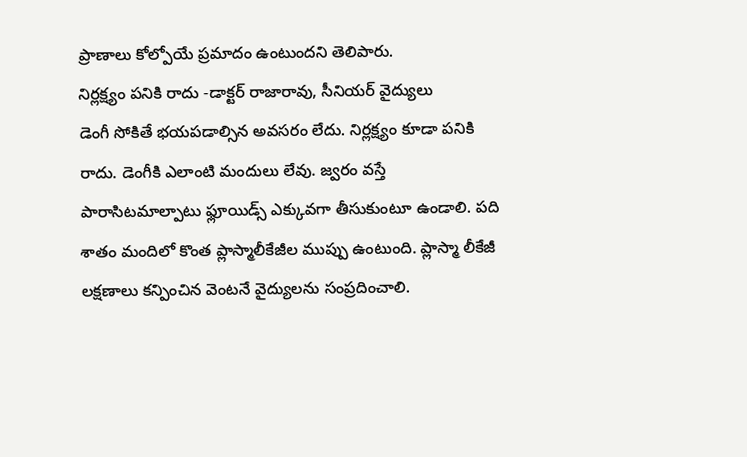ప్రాణాలు కోల్పోయే ప్రమాదం ఉంటుందని తెలిపారు.
నిర్లక్ష్యం పనికి రాదు -డాక్టర్ రాజారావు, సీనియర్ వైద్యులు
డెంగీ సోకితే భయపడాల్సిన అవసరం లేదు. నిర్లక్ష్యం కూడా పనికి రాదు. డెంగీకి ఎలాంటి మందులు లేవు. జ్వరం వస్తే పారాసిటమాల్పాటు ఫ్లూయిడ్స్ ఎక్కువగా తీసుకుంటూ ఉండాలి. పది శాతం మందిలో కొంత ప్లాస్మాలీకేజీల ముప్పు ఉంటుంది. ప్లాస్మా లీకేజీ లక్షణాలు కన్పించిన వెంటనే వైద్యులను సంప్రదించాలి.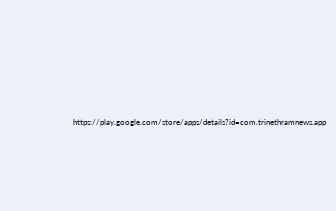https://play.google.com/store/apps/details?id=com.trinethramnews.app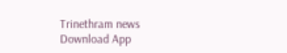Trinethram news
Download App